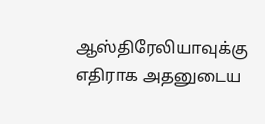ஆஸ்திரேலியாவுக்கு எதிராக அதனுடைய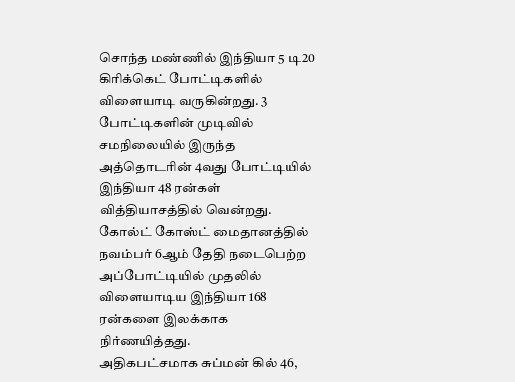சொந்த மண்ணில் இந்தியா 5 டி20 கிரிக்கெட் போட்டிகளில் விளையாடி வருகின்றது. 3 போட்டிகளின் முடிவில் சமநிலையில் இருந்த அத்தொடரின் 4வது போட்டியில் இந்தியா 48 ரன்கள் வித்தியாசத்தில் வென்றது. கோல்ட் கோஸ்ட் மைதானத்தில் நவம்பர் 6ஆம் தேதி நடைபெற்ற அப்போட்டியில் முதலில் விளையாடிய இந்தியா 168 ரன்களை இலக்காக நிர்ணயித்தது.
அதிகபட்சமாக சுப்மன் கில் 46,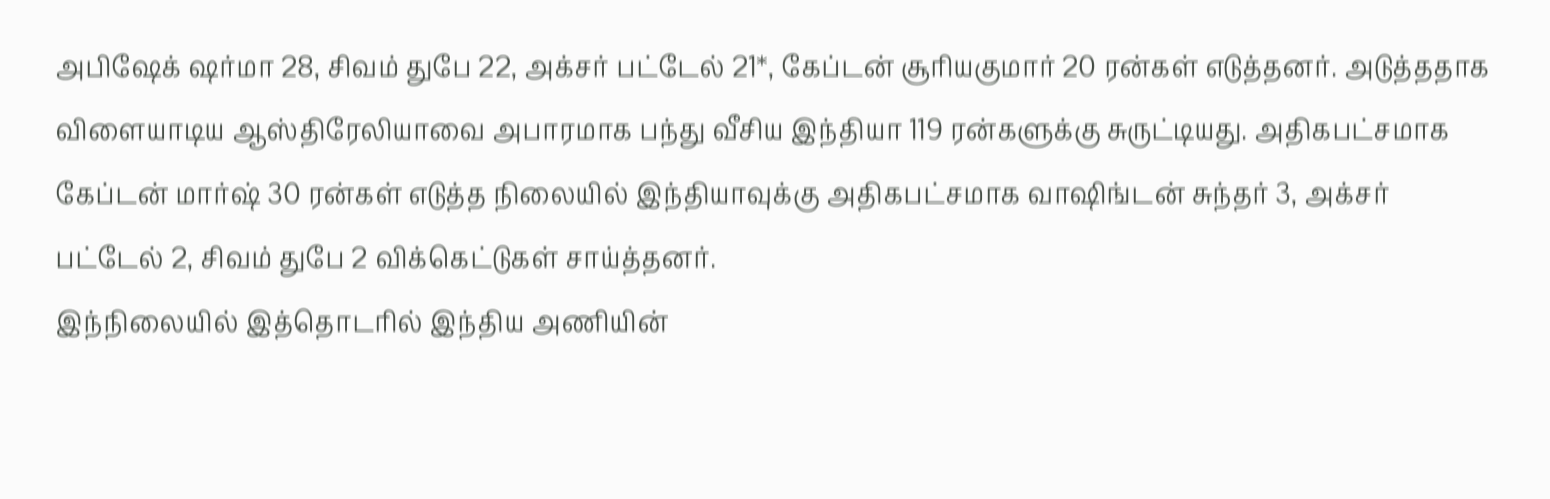அபிஷேக் ஷர்மா 28, சிவம் துபே 22, அக்சர் பட்டேல் 21*, கேப்டன் சூரியகுமார் 20 ரன்கள் எடுத்தனர். அடுத்ததாக விளையாடிய ஆஸ்திரேலியாவை அபாரமாக பந்து வீசிய இந்தியா 119 ரன்களுக்கு சுருட்டியது. அதிகபட்சமாக கேப்டன் மார்ஷ் 30 ரன்கள் எடுத்த நிலையில் இந்தியாவுக்கு அதிகபட்சமாக வாஷிங்டன் சுந்தர் 3, அக்சர் பட்டேல் 2, சிவம் துபே 2 விக்கெட்டுகள் சாய்த்தனர்.
இந்நிலையில் இத்தொடரில் இந்திய அணியின்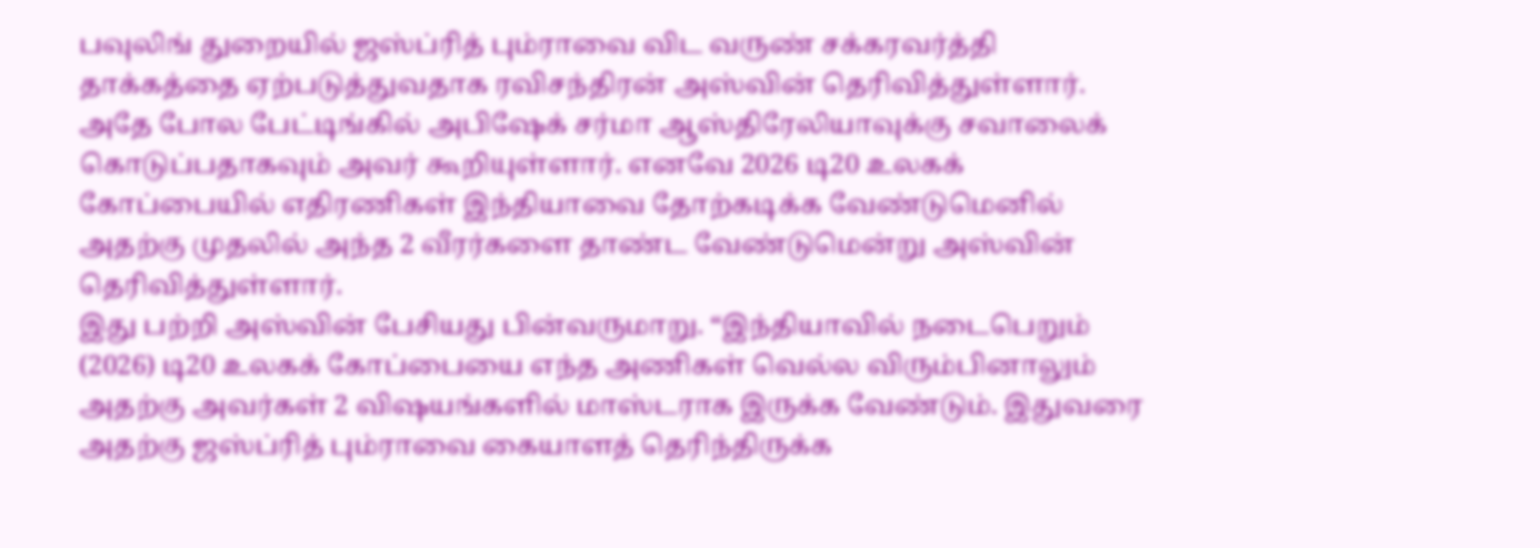பவுலிங் துறையில் ஜஸ்ப்ரித் பும்ராவை விட வருண் சக்கரவர்த்தி தாக்கத்தை ஏற்படுத்துவதாக ரவிசந்திரன் அஸ்வின் தெரிவித்துள்ளார். அதே போல பேட்டிங்கில் அபிஷேக் சர்மா ஆஸ்திரேலியாவுக்கு சவாலைக் கொடுப்பதாகவும் அவர் கூறியுள்ளார். எனவே 2026 டி20 உலகக் கோப்பையில் எதிரணிகள் இந்தியாவை தோற்கடிக்க வேண்டுமெனில் அதற்கு முதலில் அந்த 2 வீரர்களை தாண்ட வேண்டுமென்று அஸ்வின் தெரிவித்துள்ளார்.
இது பற்றி அஸ்வின் பேசியது பின்வருமாறு. “இந்தியாவில் நடைபெறும் (2026) டி20 உலகக் கோப்பையை எந்த அணிகள் வெல்ல விரும்பினாலும் அதற்கு அவர்கள் 2 விஷயங்களில் மாஸ்டராக இருக்க வேண்டும். இதுவரை அதற்கு ஜஸ்ப்ரித் பும்ராவை கையாளத் தெரிந்திருக்க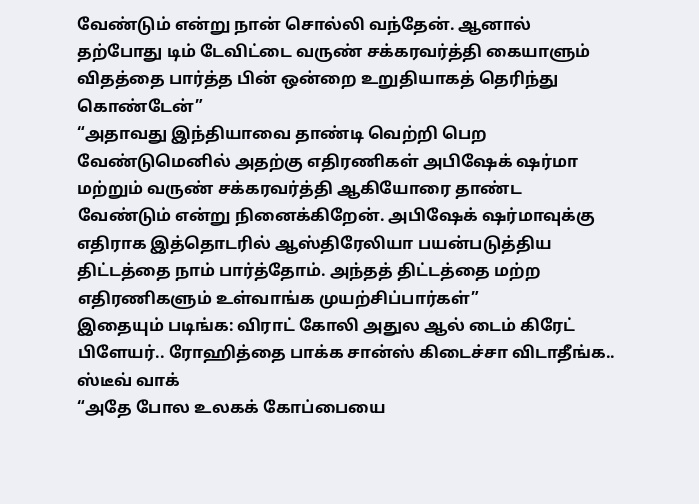வேண்டும் என்று நான் சொல்லி வந்தேன். ஆனால் தற்போது டிம் டேவிட்டை வருண் சக்கரவர்த்தி கையாளும் விதத்தை பார்த்த பின் ஒன்றை உறுதியாகத் தெரிந்து கொண்டேன்”
“அதாவது இந்தியாவை தாண்டி வெற்றி பெற வேண்டுமெனில் அதற்கு எதிரணிகள் அபிஷேக் ஷர்மா மற்றும் வருண் சக்கரவர்த்தி ஆகியோரை தாண்ட வேண்டும் என்று நினைக்கிறேன். அபிஷேக் ஷர்மாவுக்கு எதிராக இத்தொடரில் ஆஸ்திரேலியா பயன்படுத்திய திட்டத்தை நாம் பார்த்தோம். அந்தத் திட்டத்தை மற்ற எதிரணிகளும் உள்வாங்க முயற்சிப்பார்கள்”
இதையும் படிங்க: விராட் கோலி அதுல ஆல் டைம் கிரேட் பிளேயர்.. ரோஹித்தை பாக்க சான்ஸ் கிடைச்சா விடாதீங்க.. ஸ்டீவ் வாக்
“அதே போல உலகக் கோப்பையை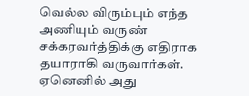வெல்ல விரும்பும் எந்த அணியும் வருண் சக்கரவர்த்திக்கு எதிராக தயாராகி வருவார்கள். ஏனெனில் அது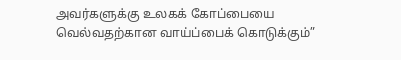அவர்களுக்கு உலகக் கோப்பையை வெல்வதற்கான வாய்ப்பைக் கொடுக்கும்”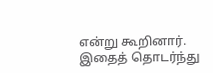என்று கூறினார். இதைத் தொடர்ந்து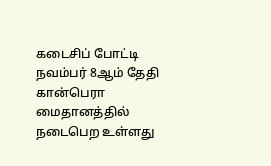கடைசிப் போட்டி நவம்பர் 8ஆம் தேதி கான்பெரா மைதானத்தில் நடைபெற உள்ளது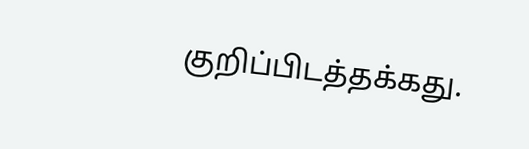குறிப்பிடத்தக்கது.